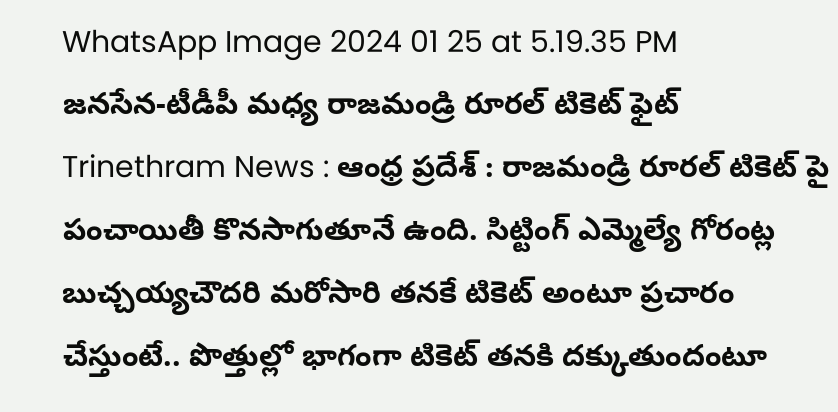WhatsApp Image 2024 01 25 at 5.19.35 PM
జనసేన-టీడీపీ మధ్య రాజమండ్రి రూరల్ టికెట్ ఫైట్
Trinethram News : ఆంధ్ర ప్రదేశ్ : రాజమండ్రి రూరల్ టికెట్ పై పంచాయితీ కొనసాగుతూనే ఉంది. సిట్టింగ్ ఎమ్మెల్యే గోరంట్ల బుచ్చయ్యచౌదరి మరోసారి తనకే టికెట్ అంటూ ప్రచారం చేస్తుంటే.. పొత్తుల్లో భాగంగా టికెట్ తనకి దక్కుతుందంటూ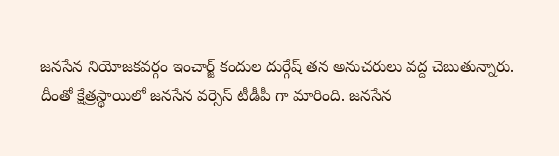జనసేన నియోజకవర్గం ఇంచార్జ్ కందుల దుర్గేష్ తన అనుచరులు వద్ద చెబుతున్నారు.
దీంతో క్షేత్రస్థాయిలో జనసేన వర్సెస్ టీడీపీ గా మారింది. జనసేన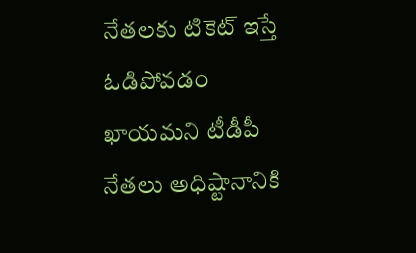నేతలకు టికెట్ ఇస్తే ఓడిపోవడం ఖాయమని టీడీపీ నేతలు అధిష్టానానికి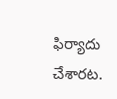ఫిర్యాదు చేశారట.